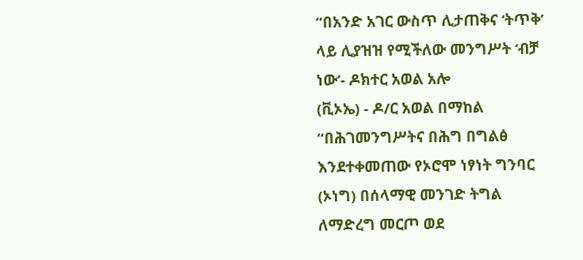“በአንድ አገር ውስጥ ሊታጠቅና ‘ትጥቅ’ ላይ ሊያዝዝ የሚችለው መንግሥት ‘ብቻ ነው’- ዶክተር አወል አሎ
(ቪኦኤ) - ዶ/ር አወል በማከል “በሕገመንግሥትና በሕግ በግልፅ እንደተቀመጠው የኦሮሞ ነፃነት ግንባር (ኦነግ) በሰላማዊ መንገድ ትግል ለማድረግ መርጦ ወደ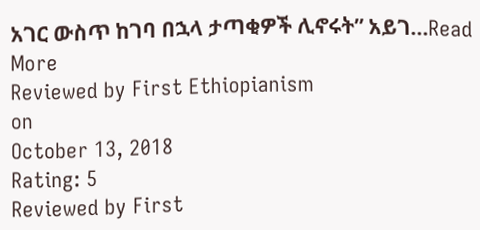አገር ውስጥ ከገባ በኋላ ታጣቂዎች ሊኖሩት” አይገ...Read More
Reviewed by First Ethiopianism
on
October 13, 2018
Rating: 5
Reviewed by First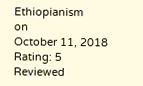Ethiopianism
on
October 11, 2018
Rating: 5
Reviewed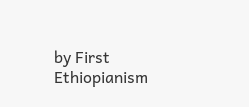by First Ethiopianism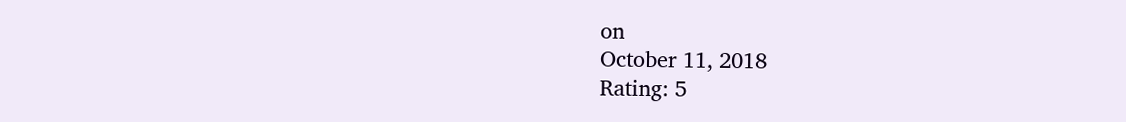on
October 11, 2018
Rating: 5